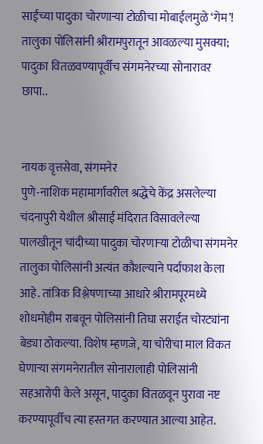साईंच्या पादुका चोरणार्‍या टोळीचा मोबाईलमुळे ‘गेम’! तालुका पोलिसांनी श्रीरामपुरातून आवळल्या मुसक्या; पादुका वितळवण्यापूर्वीच संगमनेरच्या सोनारावर छापा..


नायक वृत्तसेवा, संगमनेर
पुणे-नाशिक महामार्गावरील श्रद्धेचे केंद्र असलेल्या चंदनापुरी येथील श्रीसाई मंदिरात विसावलेल्या पालखीतून चांदीच्या पादुका चोरणार्‍या टोळीचा संगमनेर तालुका पोलिसांनी अत्यंत कौशल्याने पर्दाफाश केला आहे. तांत्रिक विश्लेषणाच्या आधारे श्रीरामपूरमध्ये शोधमोहीम राबवून पोलिसांनी तिघा सराईत चोरट्यांना बेड्या ठोकल्या. विशेष म्हणजे, या चोरीचा माल विकत घेणार्‍या संगमनेरातील सोनारालाही पोलिसांनी सहआरोपी केले असून, पादुका वितळवून पुरावा नष्ट करण्यापूर्वीच त्या हस्तगत करण्यात आल्या आहेत.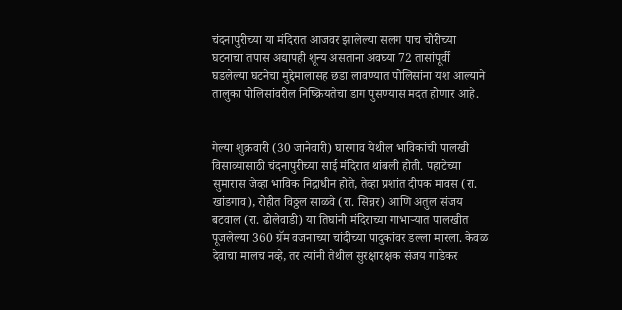चंदनापुरीच्या या मंदिरात आजवर झालेल्या सलग पाच चोरीच्या घटनाचा तपास अद्यापही शून्य असताना अवघ्या 72 तासांपूर्वी घडलेल्या घटनेचा मुद्देमालासह छडा लावण्यात पोलिसांना यश आल्याने तालुका पोलिसांवरील निष्क्रियतेचा डाग पुसण्यास मदत होणार आहे.


गेल्या शुक्रवारी (30 जानेवारी) घारगाव येथील भाविकांची पालखी विसाव्यासाठी चंदनापुरीच्या साई मंदिरात थांबली होती. पहाटेच्या सुमारास जेव्हा भाविक निद्राधीन होते, तेव्हा प्रशांत दीपक मावस (रा. खांडगाव), रोहीत विठ्ठल साळवे (रा. सिन्नर) आणि अतुल संजय बटवाल (रा. ढोलेवाडी) या तिघांनी मंदिराच्या गाभार्‍यात पालखीत पूजलेल्या 360 ग्रॅम वजनाच्या चांदीच्या पादुकांवर डल्ला मारला. केवळ देवाचा मालच नव्हे, तर त्यांनी तेथील सुरक्षारक्षक संजय गाडेकर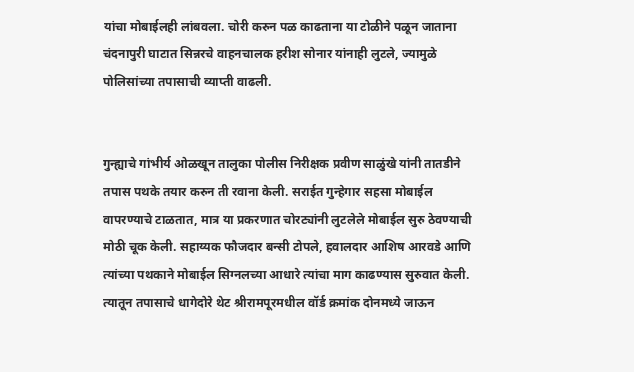यांचा मोबाईलही लांबवला. चोरी करुन पळ काढताना या टोळीने पळून जाताना चंदनापुरी घाटात सिन्नरचे वाहनचालक हरीश सोनार यांनाही लुटले, ज्यामुळे पोलिसांच्या तपासाची व्याप्ती वाढली.


गुन्ह्याचे गांभीर्य ओळखून तालुका पोलीस निरीक्षक प्रवीण साळुंखे यांनी तातडीने तपास पथके तयार करुन ती रवाना केली. सराईत गुन्हेगार सहसा मोबाईल वापरण्याचे टाळतात, मात्र या प्रकरणात चोरट्यांनी लुटलेले मोबाईल सुरु ठेवण्याची मोठी चूक केली. सहाय्यक फौजदार बन्सी टोपले, हवालदार आशिष आरवडे आणि त्यांच्या पथकाने मोबाईल सिग्नलच्या आधारे त्यांचा माग काढण्यास सुरुवात केली. त्यातून तपासाचे धागेदोरे थेट श्रीरामपूरमधील वॉर्ड क्रमांक दोनमध्ये जाऊन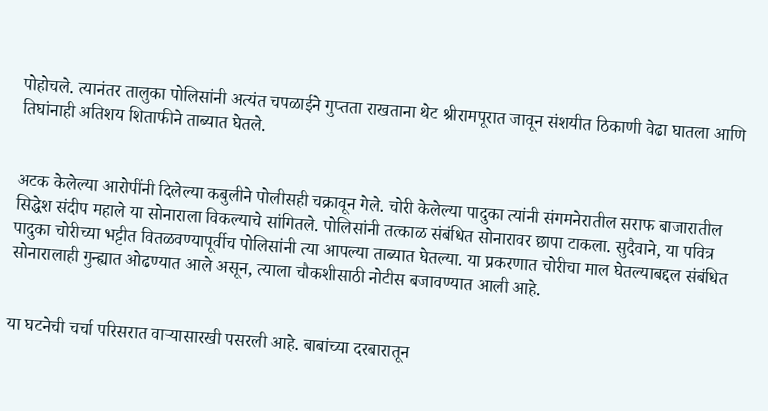पोहोचले. त्यानंतर तालुका पोलिसांनी अत्यंत चपळाईने गुप्तता राखताना थेट श्रीरामपूरात जावून संशयीत ठिकाणी वेढा घातला आणि तिघांनाही अतिशय शिताफीने ताब्यात घेतले.


अटक केलेल्या आरोपींनी दिलेल्या कबुलीने पोलीसही चक्रावून गेले. चोरी केलेल्या पादुका त्यांनी संगमनेरातील सराफ बाजारातील सिद्धेश संदीप महाले या सोनाराला विकल्याचे सांगितले. पोलिसांनी तत्काळ संबंधित सोनारावर छापा टाकला. सुदैवाने, या पवित्र पादुका चोरीच्या भट्टीत वितळवण्यापूर्वीच पोलिसांनी त्या आपल्या ताब्यात घेतल्या. या प्रकरणात चोरीचा माल घेतल्याबद्दल संबंधित सोनारालाही गुन्ह्यात ओढण्यात आले असून, त्याला चौकशीसाठी नोटीस बजावण्यात आली आहे.


या घटनेची चर्चा परिसरात वार्‍यासारखी पसरली आहे. बाबांच्या दरबारातून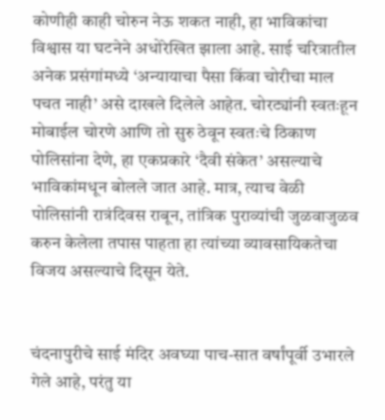कोणीही काही चोरुन नेऊ शकत नाही, हा भाविकांचा विश्वास या घटनेने अधोरेखित झाला आहे. साई चरित्रातील अनेक प्रसंगांमध्ये ‘अन्यायाचा पैसा किंवा चोरीचा माल पचत नाही’ असे दाखले दिलेले आहेत. चोरट्यांनी स्वतःहून मोबाईल चोरणे आणि तो सुरु ठेवून स्वतःचे ठिकाण पोलिसांना देणे, हा एकप्रकारे ‘दैवी संकेत’ असल्याचे भाविकांमधून बोलले जात आहे. मात्र, त्याच वेळी पोलिसांनी रात्रंदिवस राबून, तांत्रिक पुराव्यांची जुळवाजुळव करुन केलेला तपास पाहता हा त्यांच्या व्यावसायिकतेचा विजय असल्याचे दिसून येते.


चंदनापुरीचे साई मंदिर अवघ्या पाच-सात वर्षांपूर्वी उभारले गेले आहे, परंतु या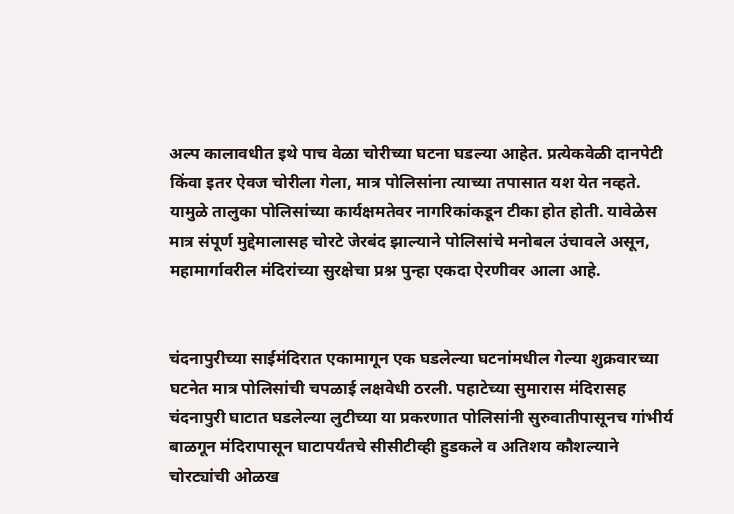अल्प कालावधीत इथे पाच वेळा चोरीच्या घटना घडल्या आहेत. प्रत्येकवेळी दानपेटी किंवा इतर ऐवज चोरीला गेला, मात्र पोलिसांना त्याच्या तपासात यश येत नव्हते. यामुळे तालुका पोलिसांच्या कार्यक्षमतेवर नागरिकांकडून टीका होत होती. यावेळेस मात्र संपूर्ण मुद्देमालासह चोरटे जेरबंद झाल्याने पोलिसांचे मनोबल उंचावले असून, महामार्गावरील मंदिरांच्या सुरक्षेचा प्रश्न पुन्हा एकदा ऐरणीवर आला आहे.


चंदनापुरीच्या साईमंदिरात एकामागून एक घडलेल्या घटनांमधील गेल्या शुक्रवारच्या घटनेत मात्र पोलिसांची चपळाई लक्षवेधी ठरली. पहाटेच्या सुमारास मंदिरासह चंदनापुरी घाटात घडलेल्या लुटीच्या या प्रकरणात पोलिसांनी सुरुवातीपासूनच गांभीर्य बाळगून मंदिरापासून घाटापर्यंतचे सीसीटीव्ही हुडकले व अतिशय कौशल्याने चोरट्यांची ओळख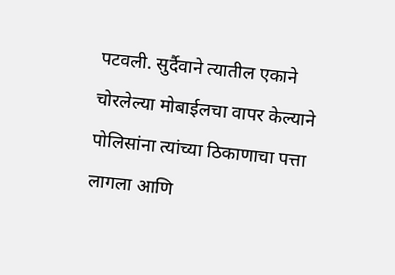पटवली. सुर्दैवाने त्यातील एकाने चोरलेल्या मोबाईलचा वापर केल्याने पोलिसांना त्यांच्या ठिकाणाचा पत्ता लागला आणि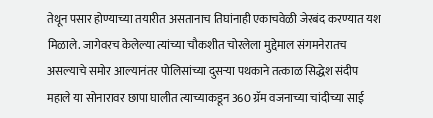तेथून पसार होण्याच्या तयारीत असतानाच तिघांनाही एकाचवेळी जेरबंद करण्यात यश मिळाले. जागेवरच केलेल्या त्यांच्या चौकशीत चोरलेला मुद्देमाल संगमनेरातच असल्याचे समोर आल्यानंतर पोलिसांच्या दुसर्‍या पथकाने तत्काळ सिद्धेश संदीप महाले या सोनारावर छापा घालीत त्याच्याकडून 360 ग्रॅम वजनाच्या चांदीच्या साई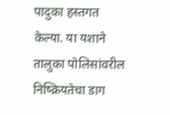पादुका हस्तगत केल्या. या यशाने तालुका पोलिसांवरील निष्क्रियतेचा डाग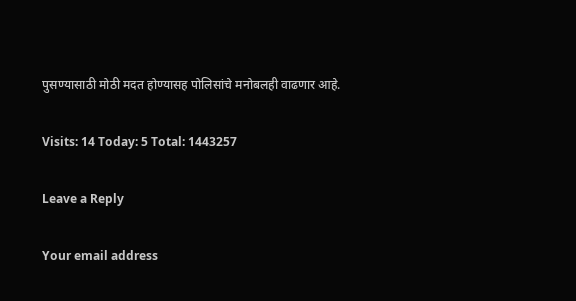पुसण्यासाठी मोठी मदत होण्यासह पोलिसांचे मनोबलही वाढणार आहे.

Visits: 14 Today: 5 Total: 1443257

Leave a Reply

Your email address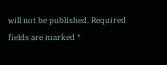will not be published. Required fields are marked *